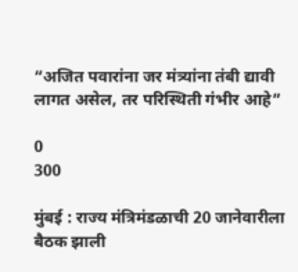“अजित पवारांना जर मंत्र्यांना तंबी द्यावी लागत असेल, तर परिस्थिती गंभीर आहे”

0
300

मुंबई : राज्य मंत्रिमंडळाची 20 जानेवारीला बैठक झाली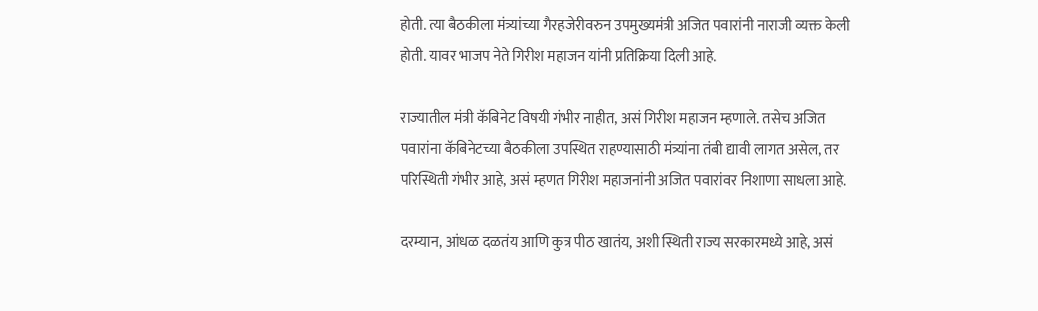होती. त्या बैठकीला मंत्र्यांच्या गैरहजेरीवरुन उपमुख्यमंत्री अजित पवारांनी नाराजी व्यक्त केली होती. यावर भाजप नेते गिरीश महाजन यांनी प्रतिक्रिया दिली आहे.

राज्यातील मंत्री कॅबिनेट विषयी गंभीर नाहीत, असं गिरीश महाजन म्हणाले. तसेच अजित पवारांना कॅबिनेटच्या बैठकीला उपस्थित राहण्यासाठी मंत्र्यांना तंबी द्यावी लागत असेल, तर परिस्थिती गंभीर आहे, असं म्हणत गिरीश महाजनांनी अजित पवारांवर निशाणा साधला आहे.

दरम्यान, आंधळ दळतंय आणि कुत्र पीठ खातंय, अशी स्थिती राज्य सरकारमध्ये आहे, असं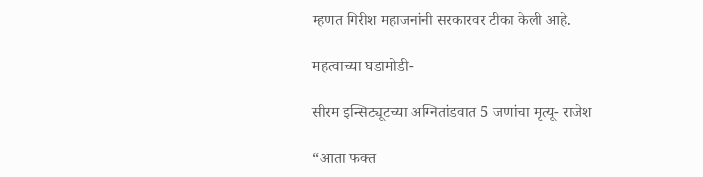म्हणत गिरीश महाजनांनी सरकारवर टीका केली आहे.

महत्वाच्या घडामोडी-

सीरम इन्सिट्यूटच्या अग्नितांडवात 5 जणांचा मृत्यू- राजेश

“आता फक्त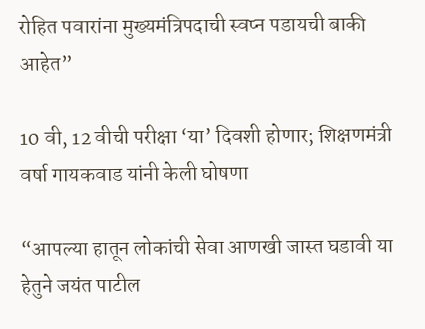रोहित पवारांना मुख्यमंत्रिपदाची स्वप्न पडायची बाकी आहेत”

10 वी, 12 वीची परीक्षा ‘या’ दिवशी होणार; शिक्षणमंत्री वर्षा गायकवाड यांनी केली घोषणा

“आपल्या हातून लोकांची सेवा आणखी जास्त घडावी या हेतुने जयंत पाटील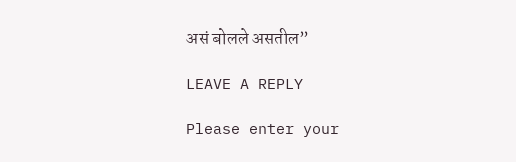असं बोलले असतील”

LEAVE A REPLY

Please enter your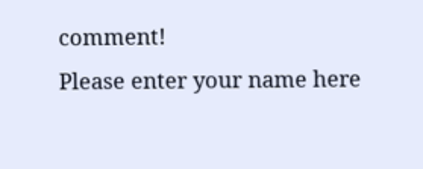comment!
Please enter your name here